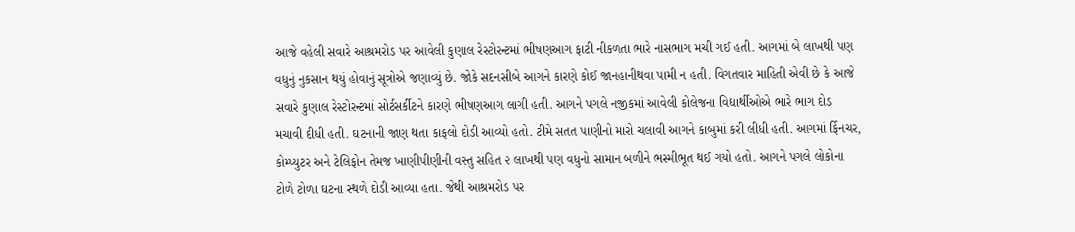આજે વહેલી સવારે આશ્રમરોડ પર આવેલી કુણાલ રેસ્ટોરન્ટમાં ભીષણઆગ ફાટી નીકળતા ભારે નાસભાગ મચી ગઈ હતી. આગમાં બે લાખથી પણ વધુનું નુકસાન થયું હોવાનું સૂત્રોએ જણાવ્યું છે. જોકે સદનસીબે આગને કારણે કોઈ જાનહાનીથવા પામી ન હતી. વિગતવાર માહિતી એવી છે કે આજે સવારે કુણાલ રેસ્ટોરન્ટમાં સોર્ટસર્કીટને કારણે ભીષણઆગ લાગી હતી. આગને પગલે નજીકમાં આવેલી કોલેજના વિદ્યાર્થીઓએ ભારે ભાગ દોડ મચાવી દીધી હતી. ઘટનાની જાણ થતા કાફલો દોડી આવ્યો હતો. ટીમે સતત પાણીનો મારો ચલાવી આગને કાબુમાં કરી લીધી હતી. આગમાં ર્ફિનચર, કોમ્પ્યુટર અને ટેલિફોન તેમજ ખાણીપીણીની વસ્તુ સહિત ૨ લાખથી પણ વધુનો સામાન બળીને ભસ્મીભૂત થઈ ગયો હતો. આગને પગલે લોકોના ટોળે ટોળા ઘટના સ્થળે દોડી આવ્યા હતા. જેથી આશ્રમરોડ પર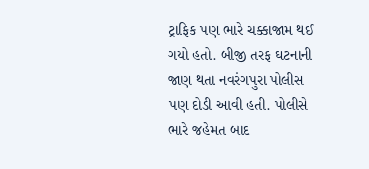ટ્રાફિક પણ ભારે ચક્કાજામ થઈ ગયો હતો. બીજી તરફ ઘટનાની જાણ થતા નવરંગપુરા પોલીસ પણ દોડી આવી હતી. પોલીસે ભારે જહેમત બાદ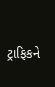ટ્રાફિકને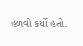હળવો કર્યો હતો.